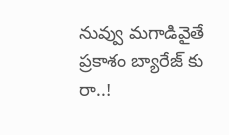నువ్వు మగాడివైతే ప్రకాశం బ్యారేజ్ కు రా..!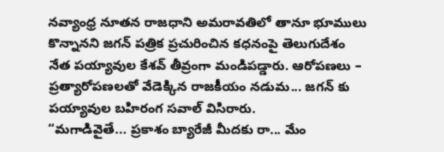నవ్యాంధ్ర నూతన రాజధాని అమరావతిలో తానూ భూములు కొన్నానని జగన్ పత్రిక ప్రచురించిన కధనంపై తెలుగుదేశం నేత పయ్యావుల కేశవ్ తీవ్రంగా మండిపడ్డారు. ఆరోపణలు – ప్రత్యారోపణలతో వేడెక్కిన రాజకీయం నడుమ... జగన్ కు పయ్యావుల బహిరంగ సవాల్ విసిరారు.
“మగాడివైతే... ప్రకాశం బ్యారేజీ మీదకు రా... మేం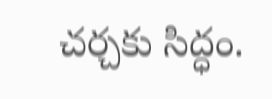చర్చకు సిద్ధం.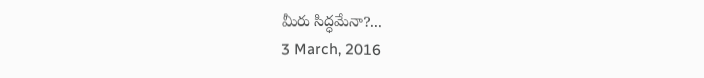మీరు సిద్ధమేనా?...
3 March, 2016